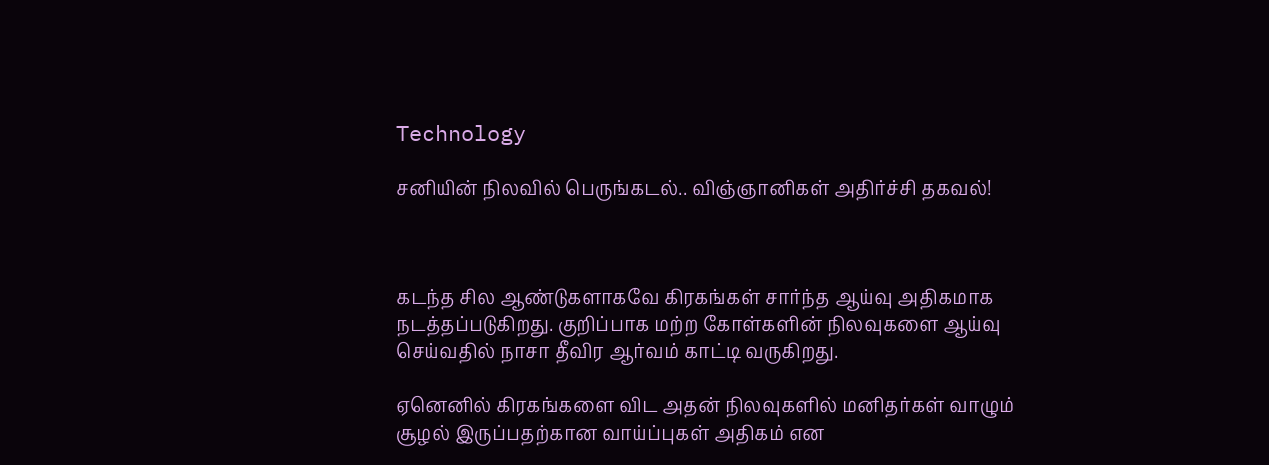Technology

சனியின் நிலவில் பெருங்கடல்.. விஞ்ஞானிகள் அதிர்ச்சி தகவல்!



கடந்த சில ஆண்டுகளாகவே கிரகங்கள் சார்ந்த ஆய்வு அதிகமாக நடத்தப்படுகிறது. குறிப்பாக மற்ற கோள்களின் நிலவுகளை ஆய்வு செய்வதில் நாசா தீவிர ஆர்வம் காட்டி வருகிறது.

ஏனெனில் கிரகங்களை விட அதன் நிலவுகளில் மனிதர்கள் வாழும் சூழல் இருப்பதற்கான வாய்ப்புகள் அதிகம் என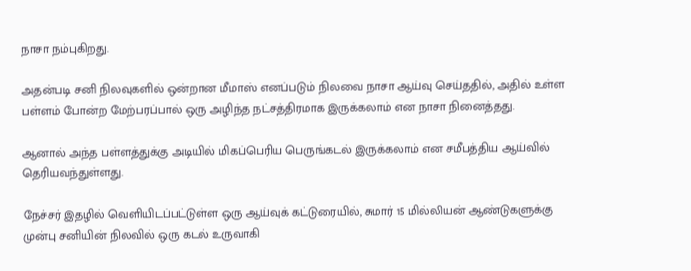நாசா நம்புகிறது.

அதன்படி சனி நிலவுகளில் ஒன்றான மீமாஸ் எனப்படும் நிலவை நாசா ஆய்வு செய்ததில், அதில் உள்ள பள்ளம் போன்ற மேற்பரப்பால் ஒரு அழிந்த நட்சத்திரமாக இருக்கலாம் என நாசா நினைத்தது.

ஆனால் அந்த பள்ளத்துக்கு அடியில் மிகப்பெரிய பெருங்கடல் இருக்கலாம் என சமீபத்திய ஆய்வில் தெரியவந்துள்ளது.

நேச்சர் இதழில் வெளியிடப்பட்டுள்ள ஒரு ஆய்வுக் கட்டுரையில், சுமார் 15 மில்லியன் ஆண்டுகளுக்கு முன்பு சனியின் நிலவில் ஒரு கடல் உருவாகி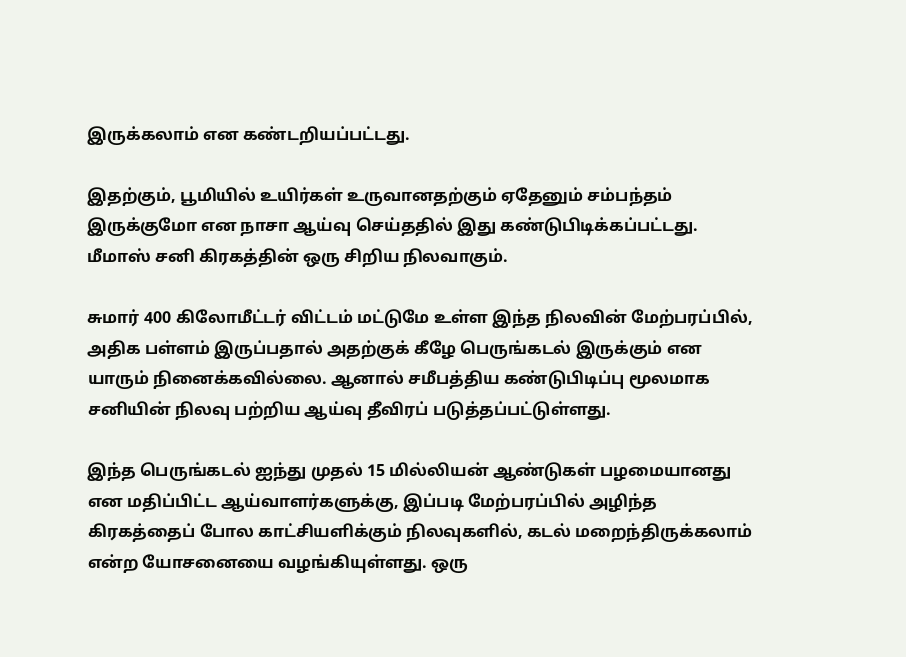இருக்கலாம் என கண்டறியப்பட்டது.

இதற்கும், பூமியில் உயிர்கள் உருவானதற்கும் ஏதேனும் சம்பந்தம் இருக்குமோ என நாசா ஆய்வு செய்ததில் இது கண்டுபிடிக்கப்பட்டது. மீமாஸ் சனி கிரகத்தின் ஒரு சிறிய நிலவாகும்.

சுமார் 400 கிலோமீட்டர் விட்டம் மட்டுமே உள்ள இந்த நிலவின் மேற்பரப்பில், அதிக பள்ளம் இருப்பதால் அதற்குக் கீழே பெருங்கடல் இருக்கும் என யாரும் நினைக்கவில்லை. ஆனால் சமீபத்திய கண்டுபிடிப்பு மூலமாக சனியின் நிலவு பற்றிய ஆய்வு தீவிரப் படுத்தப்பட்டுள்ளது.

இந்த பெருங்கடல் ஐந்து முதல் 15 மில்லியன் ஆண்டுகள் பழமையானது என மதிப்பிட்ட ஆய்வாளர்களுக்கு, இப்படி மேற்பரப்பில் அழிந்த கிரகத்தைப் போல காட்சியளிக்கும் நிலவுகளில், கடல் மறைந்திருக்கலாம் என்ற யோசனையை வழங்கியுள்ளது. ஒரு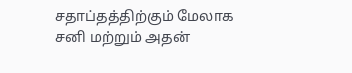சதாப்தத்திற்கும் மேலாக சனி மற்றும் அதன்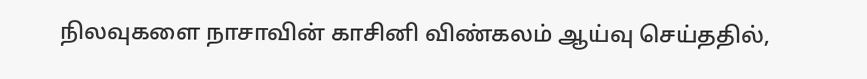நிலவுகளை நாசாவின் காசினி விண்கலம் ஆய்வு செய்ததில்,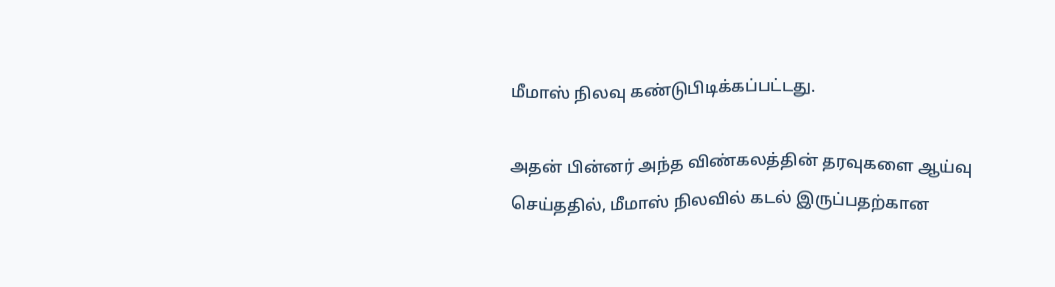மீமாஸ் நிலவு கண்டுபிடிக்கப்பட்டது.

அதன் பின்னர் அந்த விண்கலத்தின் தரவுகளை ஆய்வு செய்ததில், மீமாஸ் நிலவில் கடல் இருப்பதற்கான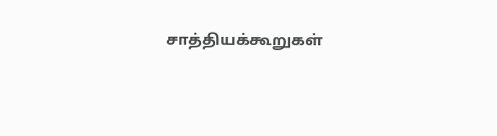சாத்தியக்கூறுகள்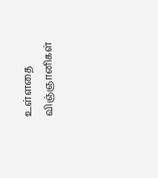உள்ளதை விஞ்ஞானிகள்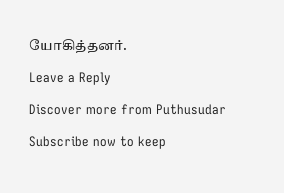யோகித்தனர்.

Leave a Reply

Discover more from Puthusudar

Subscribe now to keep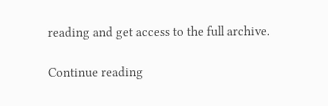reading and get access to the full archive.

Continue reading